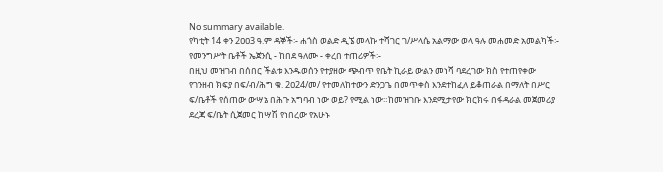No summary available.
የካቲት 14 ቀን 2ዐዐ3 ዓ.ም ዳኞች፡- ሐጎስ ወልድ ዲኜ መላኩ ተሻገር ገ/ሥላሴ አልማው ወላ ዓሉ መሐመድ አመልካች፡- የመንግሥት ቤቶች ኤጀንሲ - ከበደ ዓለሙ - ቀረበ ተጠሪዎች፡-
በዚህ መዝገብ በሰበር ችልቱ እንዱወሰን የተያዘው ጭብጥ የቤት ኪራይ ውልን መነሻ ባደረገው ክስ የተጠየቀው የገንዘብ ክፍያ በፍ/ብ/ሕግ ቁ. 2ዐ24/መ/ የተመለከተውን ድንጋጌ በመጥቀስ እንደተከፈለ ይቆጠራል በማለት በሥር ፍ/ቤቶች የሰጠው ውሣኔ በሕጉ አግባብ ነው ወይ? የሚል ነው።ከመዝገቡ እንደሚታየው ክርክሩ በፋዳራል መጀመሪያ ደረጃ ፍ/ቤት ሲጀመር ከሣሽ የነበረው የአሁኑ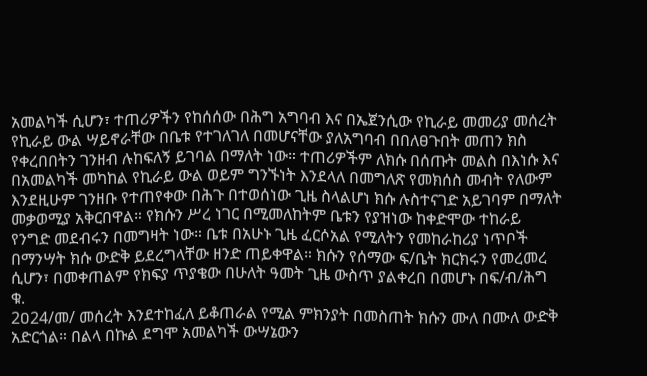አመልካች ሲሆን፣ ተጠሪዎችን የከሰሰው በሕግ አግባብ እና በኤጀንሲው የኪራይ መመሪያ መሰረት የኪራይ ውል ሣይኖራቸው በቤቱ የተገለገለ በመሆናቸው ያለአግባብ በበለፀጉበት መጠን ክስ የቀረበበትን ገንዘብ ሉከፍለኝ ይገባል በማለት ነው። ተጠሪዎችም ለክሱ በሰጡት መልስ በእነሱ እና በአመልካች መካከል የኪራይ ውል ወይም ግንኙነት እንደላለ በመግለጽ የመክሰስ መብት የለውም እንደዚሁም ገንዘቡ የተጠየቀው በሕጉ በተወሰነው ጊዜ ስላልሆነ ክሱ ሉስተናገድ አይገባም በማለት መቃወሚያ አቅርበዋል። የክሱን ሥረ ነገር በሚመለከትም ቤቱን የያዝነው ከቀድሞው ተከራይ የንግድ መደብሩን በመግዛት ነው። ቤቱ በአሁኑ ጊዜ ፈርሶአል የሚለትን የመከራከሪያ ነጥቦች በማንሣት ክሱ ውድቅ ይደረግላቸው ዘንድ ጠይቀዋል። ክሱን የሰማው ፍ/ቤት ክርክሩን የመረመረ ሲሆን፣ በመቀጠልም የክፍያ ጥያቄው በሁለት ዓመት ጊዜ ውስጥ ያልቀረበ በመሆኑ በፍ/ብ/ሕግ ቁ.
2ዐ24/መ/ መሰረት እንደተከፈለ ይቆጠራል የሚል ምክንያት በመስጠት ክሱን ሙለ በሙለ ውድቅ አድርጎል። በልላ በኩል ደግሞ አመልካች ውሣኔውን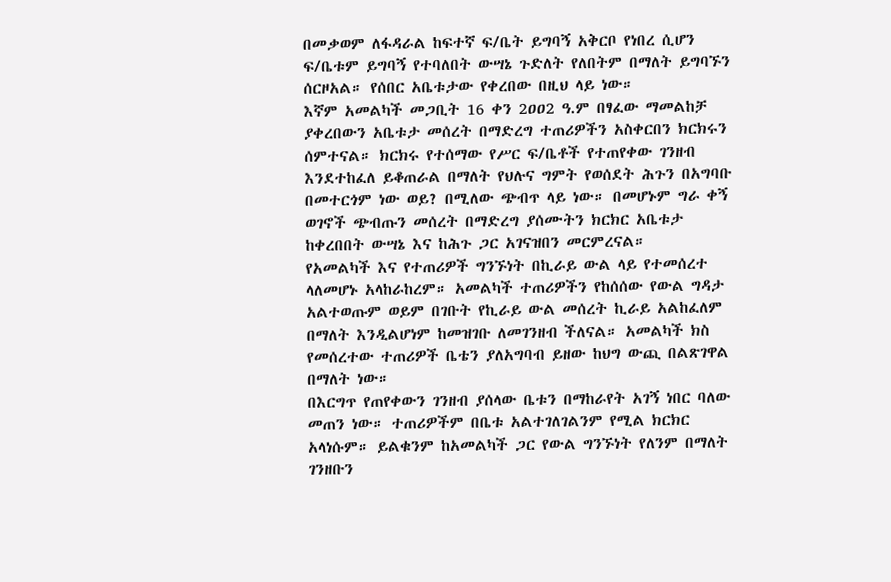በመቃወም ለፋዳራል ከፍተኛ ፍ/ቤት ይግባኝ አቅርቦ የነበረ ሲሆን ፍ/ቤቱም ይግባኝ የተባለበት ውሣኔ ጉድለት የለበትም በማለት ይግባኙን ሰርዞአል። የሰበር አቤቱታው የቀረበው በዚህ ላይ ነው።
እኛም አመልካች መጋቢት 16 ቀን 2ዐዐ2 ዓ.ም በፃፈው ማመልከቻ ያቀረበውን አቤቱታ መሰረት በማድረግ ተጠሪዎችን አስቀርበን ክርክሩን ሰምተናል። ክርክሩ የተሰማው የሥር ፍ/ቤቶች የተጠየቀው ገንዘብ እንደተከፈለ ይቆጠራል በማለት የህሉና ግምት የወሰደት ሕጉን በአግባቡ በመተርጎም ነው ወይ? በሚለው ጭብጥ ላይ ነው። በመሆኑም ግራ ቀኝ ወገኖች ጭብጡን መሰረት በማድረግ ያሰሙትን ክርክር አቤቱታ ከቀረበበት ውሣኔ እና ከሕጉ ጋር አገናዝበን መርምረናል።
የአመልካች እና የተጠሪዎች ግንኙነት በኪራይ ውል ላይ የተመሰረተ ላለመሆኑ አላከራከረም። አመልካች ተጠሪዎችን የከሰሰው የውል ግዳታ አልተወጡም ወይም በገቡት የኪራይ ውል መሰረት ኪራይ አልከፈለም በማለት እንዲልሆነም ከመዝገቡ ለመገንዘብ ችለናል። አመልካች ክስ የመሰረተው ተጠሪዎች ቤቴን ያለአግባብ ይዘው ከህግ ውጪ በልጽገዋል በማለት ነው።
በእርግጥ የጠየቀውን ገንዘብ ያሰላው ቤቱን በማከራየት አገኝ ነበር ባለው መጠን ነው። ተጠሪዎችም በቤቱ አልተገለገልንም የሚል ክርክር አላነሱም። ይልቁንም ከአመልካች ጋር የውል ግንኙነት የለንም በማለት ገንዘቡን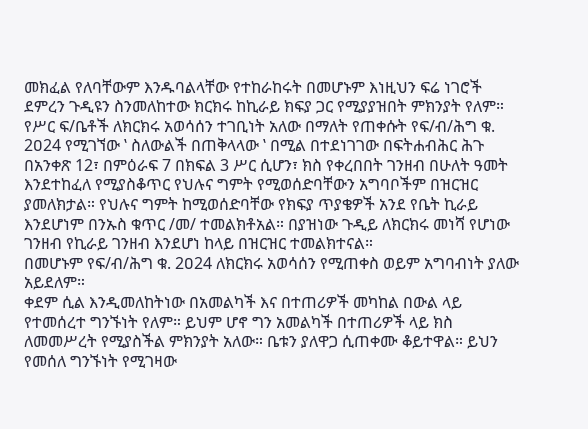መክፈል የለባቸውም እንዱባልላቸው የተከራከሩት በመሆኑም እነዚህን ፍሬ ነገሮች ደምረን ጉዲዩን ስንመለከተው ክርክሩ ከኪራይ ክፍያ ጋር የሚያያዝበት ምክንያት የለም።
የሥር ፍ/ቤቶች ለክርክሩ አወሳሰን ተገቢነት አለው በማለት የጠቀሱት የፍ/ብ/ሕግ ቁ. 2ዐ24 የሚገኘው ‛ ስለውልች በጠቅላላው ‛ በሚል በተደነገገው በፍትሐብሕር ሕጉ በአንቀጽ 12፣ በምዕራፍ 7 በክፍል 3 ሥር ሲሆን፣ ክስ የቀረበበት ገንዘብ በሁለት ዓመት እንደተከፈለ የሚያስቆጥር የህሉና ግምት የሚወሰድባቸውን አግባቦችም በዝርዝር ያመለክታል። የህሉና ግምት ከሚወሰድባቸው የክፍያ ጥያቄዎች አንደ የቤት ኪራይ እንደሆነም በንኡስ ቁጥር /መ/ ተመልክቶአል። በያዝነው ጉዲይ ለክርክሩ መነሻ የሆነው ገንዘብ የኪራይ ገንዘብ እንደሆነ ከላይ በዝርዝር ተመልክተናል።
በመሆኑም የፍ/ብ/ሕግ ቁ. 2ዐ24 ለክርክሩ አወሳሰን የሚጠቀስ ወይም አግባብነት ያለው አይደለም።
ቀደም ሲል እንዲመለከትነው በአመልካች እና በተጠሪዎች መካከል በውል ላይ የተመሰረተ ግንኙነት የለም። ይህም ሆኖ ግን አመልካች በተጠሪዎች ላይ ክስ ለመመሥረት የሚያስችል ምክንያት አለው። ቤቱን ያለዋጋ ሲጠቀሙ ቆይተዋል። ይህን የመሰለ ግንኙነት የሚገዛው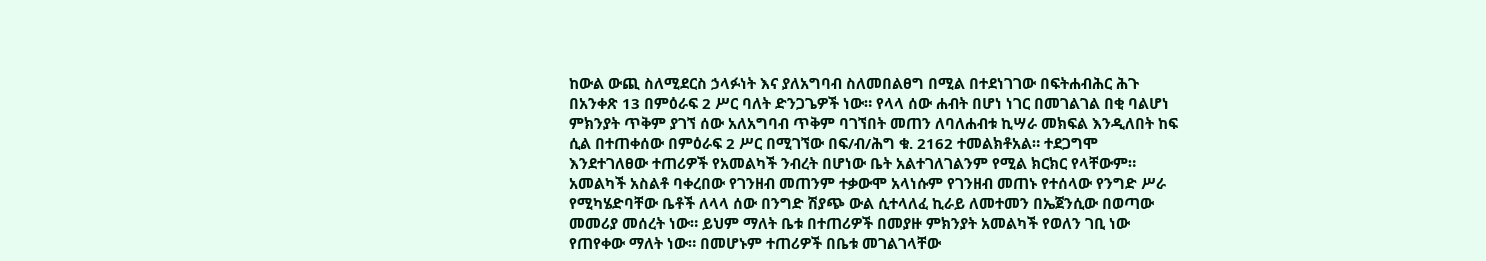ከውል ውጪ ስለሚደርስ ኃላፉነት እና ያለአግባብ ስለመበልፀግ በሚል በተደነገገው በፍትሐብሕር ሕጉ በአንቀጽ 13 በምዕራፍ 2 ሥር ባለት ድንጋጌዎች ነው። የላላ ሰው ሐብት በሆነ ነገር በመገልገል በቂ ባልሆነ ምክንያት ጥቅም ያገኘ ሰው አለአግባብ ጥቅም ባገኘበት መጠን ለባለሐብቱ ኪሣራ መክፍል እንዲለበት ከፍ ሲል በተጠቀሰው በምዕራፍ 2 ሥር በሚገኘው በፍ/ብ/ሕግ ቁ. 2162 ተመልክቶአል። ተደጋግሞ እንደተገለፀው ተጠሪዎች የአመልካች ንብረት በሆነው ቤት አልተገለገልንም የሚል ክርክር የላቸውም። አመልካች አስልቶ ባቀረበው የገንዘብ መጠንም ተቃውሞ አላነሱም የገንዘብ መጠኑ የተሰላው የንግድ ሥራ የሚካሄድባቸው ቤቶች ለላላ ሰው በንግድ ሽያጭ ውል ሲተላለፈ ኪራይ ለመተመን በኤጀንሲው በወጣው መመሪያ መሰረት ነው። ይህም ማለት ቤቱ በተጠሪዎች በመያዙ ምክንያት አመልካች የወለን ገቢ ነው የጠየቀው ማለት ነው። በመሆኑም ተጠሪዎች በቤቱ መገልገላቸው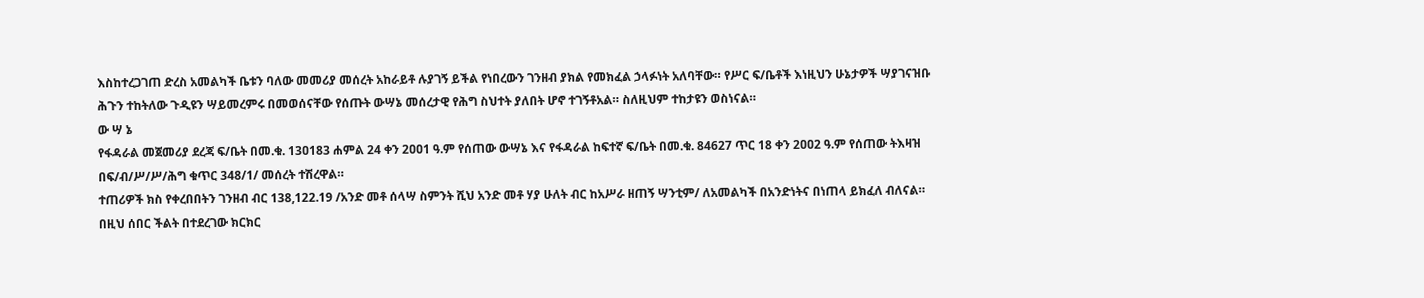እስከተረጋገጠ ድረስ አመልካች ቤቱን ባለው መመሪያ መሰረት አከራይቶ ሉያገኝ ይችል የነበረውን ገንዘብ ያክል የመክፈል ኃላፉነት አለባቸው። የሥር ፍ/ቤቶች እነዚህን ሁኔታዎች ሣያገናዝቡ ሕጉን ተከትለው ጉዲዩን ሣይመረምሩ በመወሰናቸው የሰጡት ውሣኔ መሰረታዊ የሕግ ስህተት ያለበት ሆኖ ተገኝቶአል። ስለዚህም ተከታዩን ወስነናል።
ው ሣ ኔ
የፋዳራል መጀመሪያ ደረጃ ፍ/ቤት በመ.ቁ. 13ዐ183 ሐምል 24 ቀን 2ዐዐ1 ዓ.ም የሰጠው ውሣኔ እና የፋዳራል ከፍተኛ ፍ/ቤት በመ.ቁ. 84627 ጥር 18 ቀን 2ዐዐ2 ዓ.ም የሰጠው ትእዛዝ በፍ/ብ/ሥ/ሥ/ሕግ ቁጥር 348/1/ መሰረት ተሽረዋል።
ተጠሪዎች ክስ የቀረበበትን ገንዘብ ብር 138,122.19 /አንድ መቶ ሰላሣ ስምንት ሺህ አንድ መቶ ሃያ ሁለት ብር ከአሥራ ዘጠኝ ሣንቲም/ ለአመልካች በአንድነትና በነጠላ ይክፈለ ብለናል።
በዚህ ሰበር ችልት በተደረገው ክርክር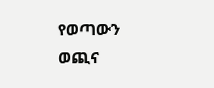የወጣውን ወጪና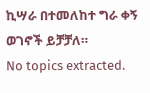ኪሣራ በተመለከተ ግራ ቀኝ ወገኖች ይቻቻለ።
No topics extracted.